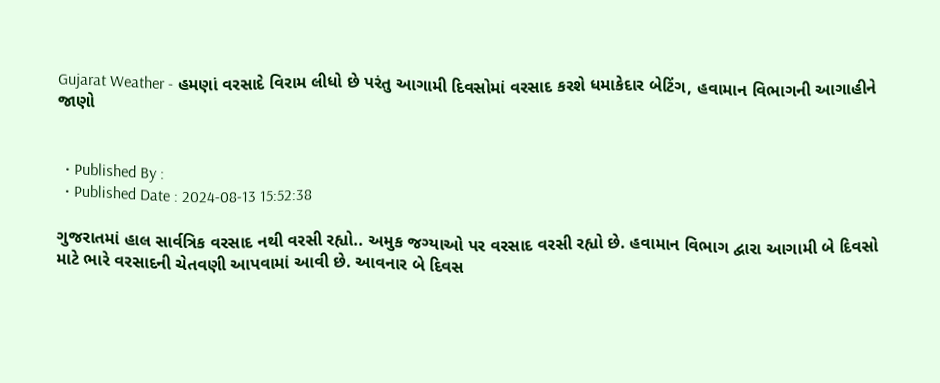Gujarat Weather - હમણાં વરસાદે વિરામ લીધો છે પરંતુ આગામી દિવસોમાં વરસાદ કરશે ધમાકેદાર બેટિંગ, હવામાન વિભાગની આગાહીને જાણો


  • Published By :
  • Published Date : 2024-08-13 15:52:38

ગુજરાતમાં હાલ સાર્વત્રિક વરસાદ નથી વરસી રહ્યો.. અમુક જગ્યાઓ પર વરસાદ વરસી રહ્યો છે. હવામાન વિભાગ દ્વારા આગામી બે દિવસો માટે ભારે વરસાદની ચેતવણી આપવામાં આવી છે. આવનાર બે દિવસ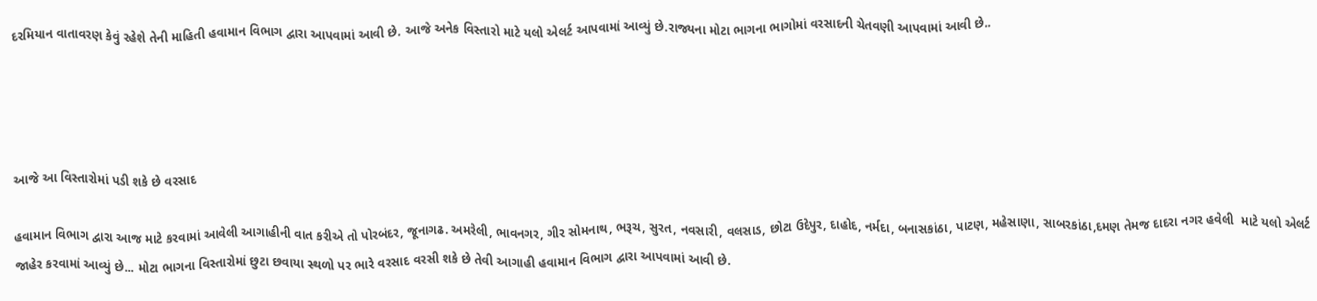દરમિયાન વાતાવરણ કેવું રહેશે તેની માહિતી હવામાન વિભાગ દ્વારા આપવામાં આવી છે. આજે અનેક વિસ્તારો માટે યલો એલર્ટ આપવામાં આવ્યું છે.રાજ્યના મોટા ભાગના ભાગોમાં વરસાદની ચેતવણી આપવામાં આવી છે..




આજે આ વિસ્તારોમાં પડી શકે છે વરસાદ

હવામાન વિભાગ દ્વારા આજ માટે કરવામાં આવેલી આગાહીની વાત કરીએ તો પોરબંદર, જૂનાગઢ. અમરેલી, ભાવનગર, ગીર સોમનાથ, ભરૂચ, સુરત, નવસારી, વલસાડ, છોટા ઉદેપુર, દાહોદ, નર્મદા, બનાસકાંઠા, પાટણ, મહેસાણા, સાબરકાંઠા,દમણ તેમજ દાદરા નગર હવેલી  માટે યલો એલર્ટ જાહેર કરવામાં આવ્યું છે... મોટા ભાગના વિસ્તારોમાં છુટા છવાયા સ્થળો પર ભારે વરસાદ વરસી શકે છે તેવી આગાહી હવામાન વિભાગ દ્વારા આપવામાં આવી છે.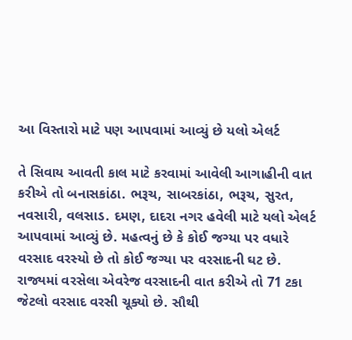આ વિસ્તારો માટે પણ આપવામાં આવ્યું છે યલો એલર્ટ

તે સિવાય આવતી કાલ માટે કરવામાં આવેલી આગાહીની વાત કરીએ તો બનાસકાંઠા. ભરૂચ, સાબરકાંઠા, ભરૂચ, સુરત, નવસારી, વલસાડ. દમણ, દાદરા નગર હવેલી માટે યલો એલર્ટ આપવામાં આવ્યું છે. મહત્વનું છે કે કોઈ જગ્યા પર વધારે વરસાદ વરસ્યો છે તો કોઈ જગ્યા પર વરસાદની ઘટ છે. રાજ્યમાં વરસેલા એવરેજ વરસાદની વાત કરીએ તો 71 ટકા જેટલો વરસાદ વરસી ચૂક્યો છે. સૌથી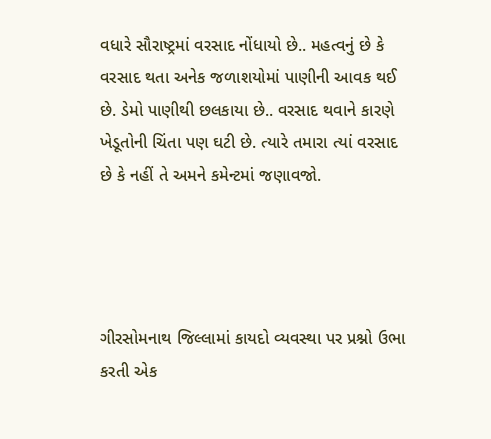વધારે સૌરાષ્ટ્રમાં વરસાદ નોંધાયો છે.. મહત્વનું છે કે વરસાદ થતા અનેક જળાશયોમાં પાણીની આવક થઈ છે. ડેમો પાણીથી છલકાયા છે.. વરસાદ થવાને કારણે ખેડૂતોની ચિંતા પણ ઘટી છે. ત્યારે તમારા ત્યાં વરસાદ છે કે નહીં તે અમને કમેન્ટમાં જણાવજો.




ગીરસોમનાથ જિલ્લામાં કાયદો વ્યવસ્થા પર પ્રશ્નો ઉભા કરતી એક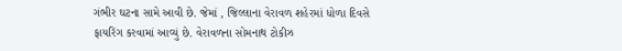ગંભીર ઘટના સામે આવી છે. જેમાં , જિલ્લાના વેરાવળ શહેરમાં ધોળા દિવસે ફાયરિંગ કરવામાં આવ્યું છે. વેરાવળના સોમનાથ ટોકીઝ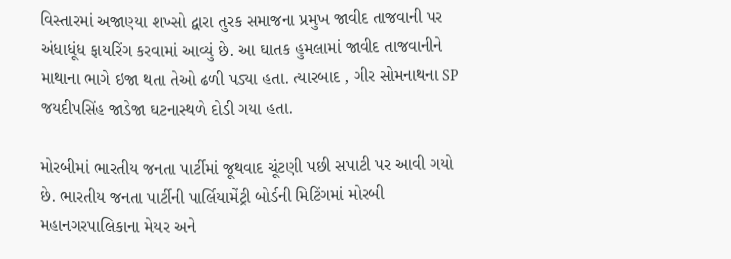વિસ્તારમાં અજાણ્યા શખ્સો દ્વારા તુરક સમાજના પ્રમુખ જાવીદ તાજવાની પર અંધાધૂંધ ફાયરિંગ કરવામાં આવ્યું છે. આ ઘાતક હુમલામાં જાવીદ તાજવાનીને માથાના ભાગે ઇજા થતા તેઓ ઢળી પડ્યા હતા. ત્યારબાદ , ગીર સોમનાથના SP જયદીપસિંહ જાડેજા ઘટનાસ્થળે દોડી ગયા હતા.

મોરબીમાં ભારતીય જનતા પાર્ટીમાં જૂથવાદ ચૂંટણી પછી સપાટી પર આવી ગયો છે. ભારતીય જનતા પાર્ટીની પાર્લિયામેંટ્રી બોર્ડની મિટિંગમાં મોરબી મહાનગરપાલિકાના મેયર અને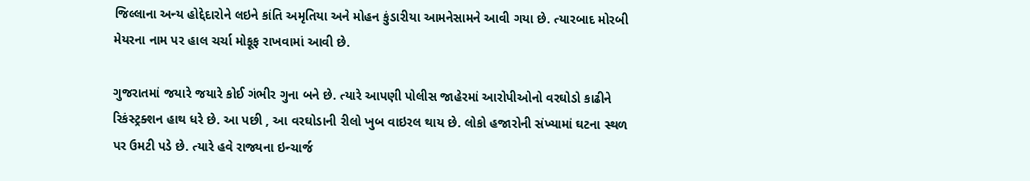જિલ્લાના અન્ય હોદ્દેદારોને લઇને કાંતિ અમૃતિયા અને મોહન કુંડારીયા આમનેસામને આવી ગયા છે. ત્યારબાદ મોરબી મેયરના નામ પર હાલ ચર્ચા મોકૂફ રાખવામાં આવી છે.

ગુજરાતમાં જયારે જયારે કોઈ ગંભીર ગુના બને છે. ત્યારે આપણી પોલીસ જાહેરમાં આરોપીઓનો વરઘોડો કાઢીને રિકંસ્ટ્રક્શન હાથ ધરે છે. આ પછી , આ વરઘોડાની રીલો ખુબ વાઇરલ થાય છે. લોકો હજારોની સંખ્યામાં ઘટના સ્થળ પર ઉમટી પડે છે. ત્યારે હવે રાજ્યના ઇન્ચાર્જ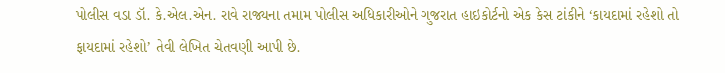પોલીસ વડા ડૉ. કે.એલ.એન. રાવે રાજ્યના તમામ પોલીસ અધિકારીઓને ગુજરાત હાઇકોર્ટનો એક કેસ ટાંકીને ‘કાયદામાં રહેશો તો ફાયદામાં રહેશો’ તેવી લેખિત ચેતવણી આપી છે.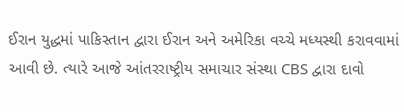ઈરાન યુદ્ધમાં પાકિસ્તાન દ્વારા ઈરાન અને અમેરિકા વચ્ચે મધ્યસ્થી કરાવવામાં આવી છે. ત્યારે આજે આંતરરાષ્ટ્રીય સમાચાર સંસ્થા CBS દ્વારા દાવો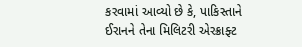કરવામાં આવ્યો છે કે, પાકિસ્તાને ઈરાનને તેના મિલિટરી એરક્રાફ્ટ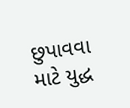છુપાવવા માટે યુદ્ધ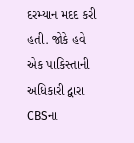દરમ્યાન મદદ કરી હતી. જોકે હવે એક પાકિસ્તાની અધિકારી દ્વારા CBSના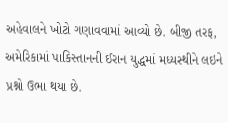અહેવાલને ખોટો ગણાવવામાં આવ્યો છે. બીજી તરફ, અમેરિકામાં પાકિસ્તાનની ઈરાન યુદ્ધમાં મધ્યસ્થીને લઇને પ્રશ્નો ઉભા થયા છે.